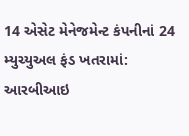14 એસેટ મેનેજમેન્ટ કંપનીનાં 24 મ્યુચ્યુઅલ ફંડ ખતરામાં: આરબીઆઇ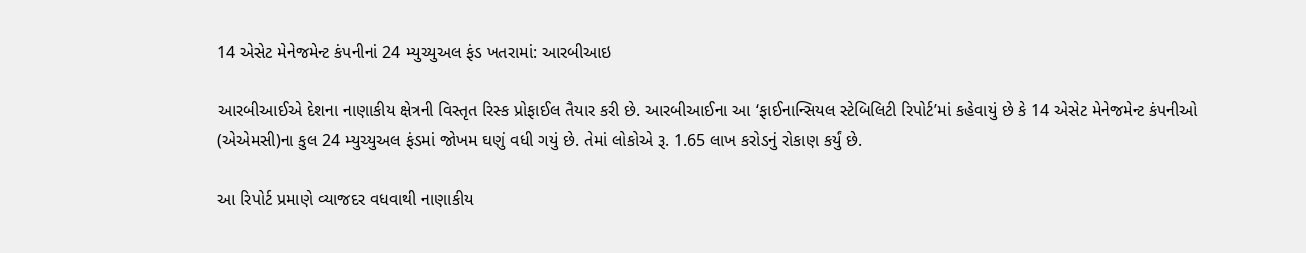14 એસેટ મેનેજમેન્ટ કંપનીનાં 24 મ્યુચ્યુઅલ ફંડ ખતરામાં: આરબીઆઇ

આરબીઆઈએ દેશના નાણાકીય ક્ષેત્રની વિસ્તૃત રિસ્ક પ્રોફાઈલ તૈયાર કરી છે. આરબીઆઈના આ ‘ફાઈનાન્સિયલ સ્ટેબિલિટી રિપોર્ટ’માં કહેવાયું છે કે 14 એસેટ મેનેજમેન્ટ કંપનીઓ (એએમસી)ના કુલ 24 મ્યુચ્યુઅલ ફંડમાં જોખમ ઘણું વધી ગયું છે. તેમાં લોકોએ રૂ. 1.65 લાખ કરોડનું રોકાણ કર્યું છે.

આ રિપોર્ટ પ્રમાણે વ્યાજદર વધવાથી નાણાકીય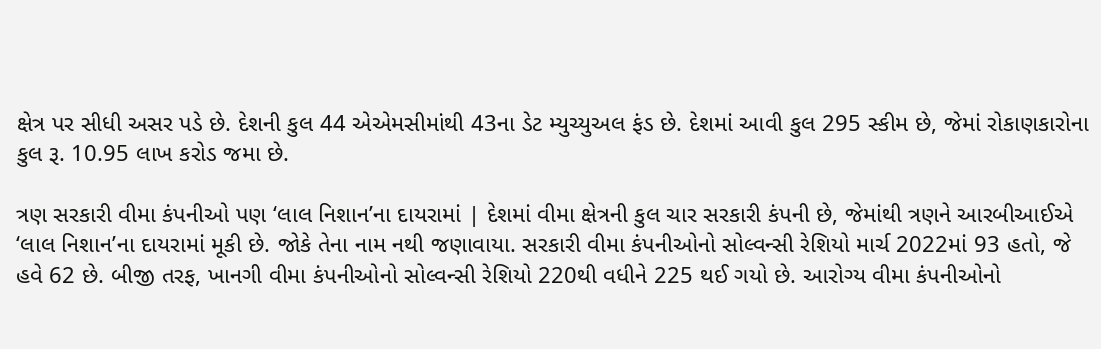ક્ષેત્ર પર સીધી અસર પડે છે. દેશની કુલ 44 એએમસીમાંથી 43ના ડેટ મ્યુચ્યુઅલ ફંડ છે. દેશમાં આવી કુલ 295 સ્કીમ છે, જેમાં રોકાણકારોના કુલ રૂ. 10.95 લાખ કરોડ જમા છે.

ત્રણ સરકારી વીમા કંપનીઓ પણ ‘લાલ નિશાન’ના દાયરામાં | દેશમાં વીમા ક્ષેત્રની કુલ ચાર સરકારી કંપની છે, જેમાંથી ત્રણને આરબીઆઈએ ‘લાલ નિશાન’ના દાયરામાં મૂકી છે. જોકે તેના નામ નથી જણાવાયા. સરકારી વીમા કંપનીઓનો સોલ્વન્સી રેશિયો માર્ચ 2022માં 93 હતો, જે હવે 62 છે. બીજી તરફ, ખાનગી વીમા કંપનીઓનો સોલ્વન્સી રેશિયો 220થી વધીને 225 થઈ ગયો છે. આરોગ્ય વીમા કંપનીઓનો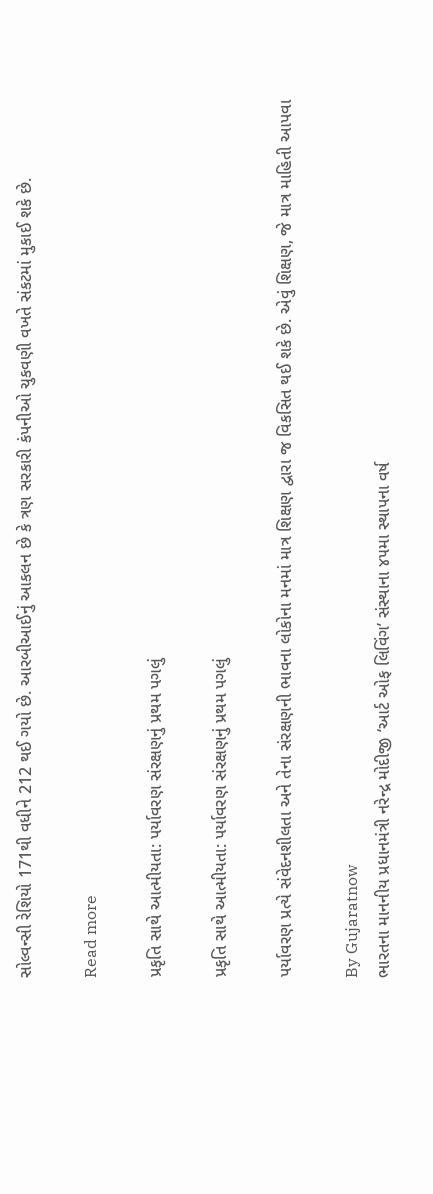સોલ્વન્સી રેશિયો 171થી વધીને 212 થઈ ગયો છે. આરબીઆઈનું આકલન છે કે ત્રણ સરકારી કંપનીઓ ચુકવણી વખતે સંકટમાં મુકાઈ શકે છે.

Read more

પ્રકૃતિ સાથે આત્મીયતા: પર્યાવરણ સંરક્ષણનું પ્રથમ પગલું

પ્રકૃતિ સાથે આત્મીયતા: પર્યાવરણ સંરક્ષણનું પ્રથમ પગલું

પર્યાવરણ પ્રત્યે સંવેદનશીલતા અને તેના સંરક્ષણની ભાવના લોકોના મનમાં માત્ર શિક્ષણ દ્વારા જ વિકસિત થઈ શકે છે. એવું શિક્ષણ, જે માત્ર માહિતી આપવા

By Gujaratnow
ભારતના માનનીય પ્રધાનમંત્રી નરેન્દ્ર મોદીજી ‘આર્ટ ઓફ લિવિંગ’ સંસ્થાના ૪૫મા સ્થાપના વર્ષ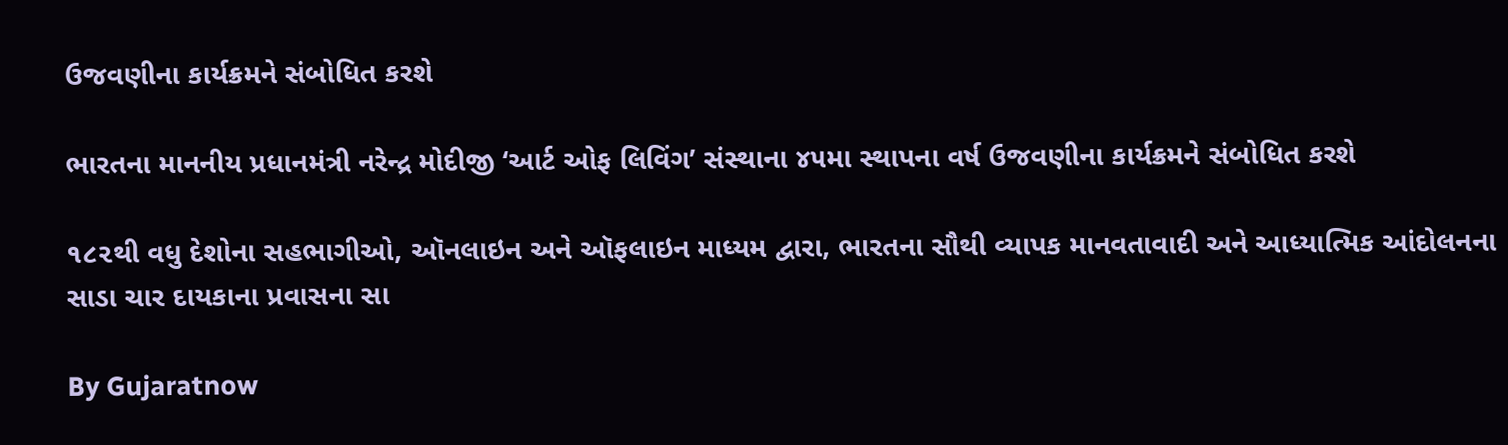ઉજવણીના કાર્યક્રમને સંબોધિત કરશે

ભારતના માનનીય પ્રધાનમંત્રી નરેન્દ્ર મોદીજી ‘આર્ટ ઓફ લિવિંગ’ સંસ્થાના ૪૫મા સ્થાપના વર્ષ ઉજવણીના કાર્યક્રમને સંબોધિત કરશે

૧૮૨થી વધુ દેશોના સહભાગીઓ, ઑનલાઇન અને ઑફલાઇન માધ્યમ દ્વારા, ભારતના સૌથી વ્યાપક માનવતાવાદી અને આધ્યાત્મિક આંદોલનના સાડા ચાર દાયકાના પ્રવાસના સા

By Gujaratnow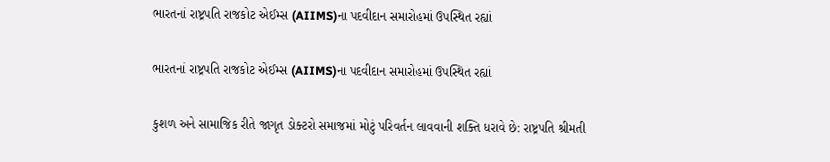ભારતનાં રાષ્ટ્રપતિ રાજકોટ એઈમ્સ (AIIMS)ના પદવીદાન સમારોહમાં ઉપસ્થિત રહ્યાં

ભારતનાં રાષ્ટ્રપતિ રાજકોટ એઈમ્સ (AIIMS)ના પદવીદાન સમારોહમાં ઉપસ્થિત રહ્યાં

કુશળ અને સામાજિક રીતે જાગૃત ડોક્ટરો સમાજમાં મોટું પરિવર્તન લાવવાની શક્તિ ધરાવે છે: રાષ્ટ્રપતિ શ્રીમતી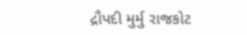દ્રૌપદી મુર્મુ રાજકોટ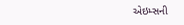એઇમ્સની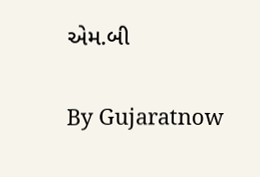એમ.બી

By Gujaratnow